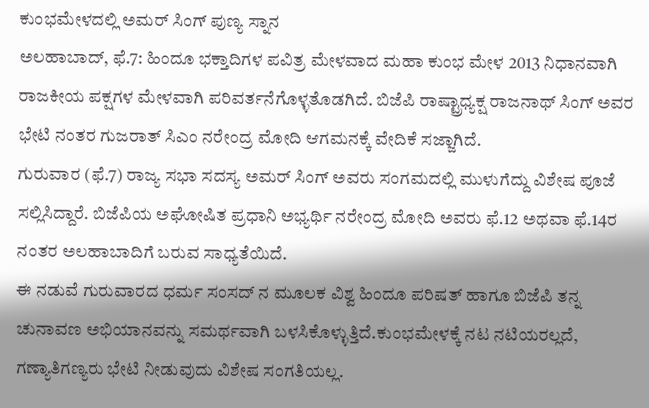ಕುಂಭಮೇಳದಲ್ಲಿ ಅಮರ್ ಸಿಂಗ್ ಪುಣ್ಯ ಸ್ನಾನ
ಅಲಹಾಬಾದ್, ಫೆ.7: ಹಿಂದೂ ಭಕ್ತಾದಿಗಳ ಪವಿತ್ರ ಮೇಳವಾದ ಮಹಾ ಕುಂಭ ಮೇಳ 2013 ನಿಧಾನವಾಗಿ ರಾಜಕೀಯ ಪಕ್ಷಗಳ ಮೇಳವಾಗಿ ಪರಿವರ್ತನೆಗೊಳ್ಳತೊಡಗಿದೆ. ಬಿಜೆಪಿ ರಾಷ್ಟ್ರಾಧ್ಯಕ್ಷ ರಾಜನಾಥ್ ಸಿಂಗ್ ಅವರ ಭೇಟಿ ನಂತರ ಗುಜರಾತ್ ಸಿಎಂ ನರೇಂದ್ರ ಮೋದಿ ಆಗಮನಕ್ಕೆ ವೇದಿಕೆ ಸಜ್ಜಾಗಿದೆ.
ಗುರುವಾರ (ಫೆ.7) ರಾಜ್ಯ ಸಭಾ ಸದಸ್ಯ ಅಮರ್ ಸಿಂಗ್ ಅವರು ಸಂಗಮದಲ್ಲಿ ಮುಳುಗೆದ್ದು ವಿಶೇಷ ಪೂಜೆ ಸಲ್ಲಿಸಿದ್ದಾರೆ. ಬಿಜೆಪಿಯ ಅಘೋಷಿತ ಪ್ರಧಾನಿ ಅಭ್ಯರ್ಥಿ ನರೇಂದ್ರ ಮೋದಿ ಅವರು ಫೆ.12 ಅಥವಾ ಫೆ.14ರ ನಂತರ ಅಲಹಾಬಾದಿಗೆ ಬರುವ ಸಾಧ್ಯತೆಯಿದೆ.
ಈ ನಡುವೆ ಗುರುವಾರದ ಧರ್ಮ ಸಂಸದ್ ನ ಮೂಲಕ ವಿಶ್ವ ಹಿಂದೂ ಪರಿಷತ್ ಹಾಗೂ ಬಿಜೆಪಿ ತನ್ನ ಚುನಾವಣ ಅಭಿಯಾನವನ್ನು ಸಮರ್ಥವಾಗಿ ಬಳಸಿಕೊಳ್ಳುತ್ತಿದೆ.ಕುಂಭಮೇಳಕ್ಕೆ ನಟ ನಟಿಯರಲ್ಲದೆ, ಗಣ್ಯಾತಿಗಣ್ಯರು ಭೇಟಿ ನೀಡುವುದು ವಿಶೇಷ ಸಂಗತಿಯಲ್ಲ.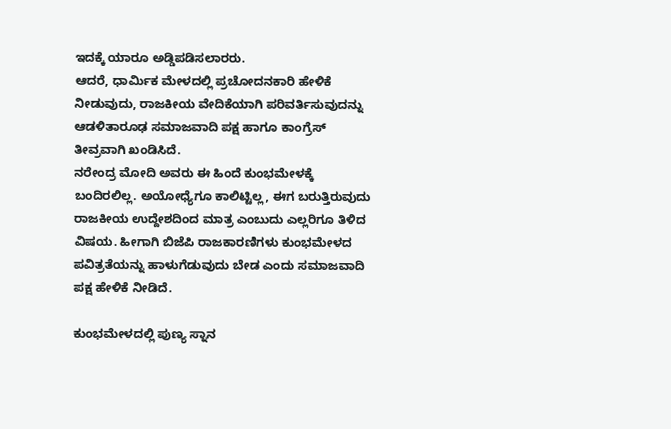ಇದಕ್ಕೆ ಯಾರೂ ಅಡ್ಡಿಪಡಿಸಲಾರರು.
ಆದರೆ, ಧಾರ್ಮಿಕ ಮೇಳದಲ್ಲಿ ಪ್ರಚೋದನಕಾರಿ ಹೇಳಿಕೆ ನೀಡುವುದು, ರಾಜಕೀಯ ವೇದಿಕೆಯಾಗಿ ಪರಿವರ್ತಿಸುವುದನ್ನು ಆಡಳಿತಾರೂಢ ಸಮಾಜವಾದಿ ಪಕ್ಷ ಹಾಗೂ ಕಾಂಗ್ರೆಸ್ ತೀವ್ರವಾಗಿ ಖಂಡಿಸಿದೆ.
ನರೇಂದ್ರ ಮೋದಿ ಅವರು ಈ ಹಿಂದೆ ಕುಂಭಮೇಳಕ್ಕೆ ಬಂದಿರಲಿಲ್ಲ. ಅಯೋಧ್ಯೆಗೂ ಕಾಲಿಟ್ಟಿಲ್ಲ, ಈಗ ಬರುತ್ತಿರುವುದು ರಾಜಕೀಯ ಉದ್ದೇಶದಿಂದ ಮಾತ್ರ ಎಂಬುದು ಎಲ್ಲರಿಗೂ ತಿಳಿದ ವಿಷಯ. ಹೀಗಾಗಿ ಬಿಜೆಪಿ ರಾಜಕಾರಣಿಗಳು ಕುಂಭಮೇಳದ ಪವಿತ್ರತೆಯನ್ನು ಹಾಳುಗೆಡುವುದು ಬೇಡ ಎಂದು ಸಮಾಜವಾದಿ ಪಕ್ಷ ಹೇಳಿಕೆ ನೀಡಿದೆ.

ಕುಂಭಮೇಳದಲ್ಲಿ ಪುಣ್ಯ ಸ್ನಾನ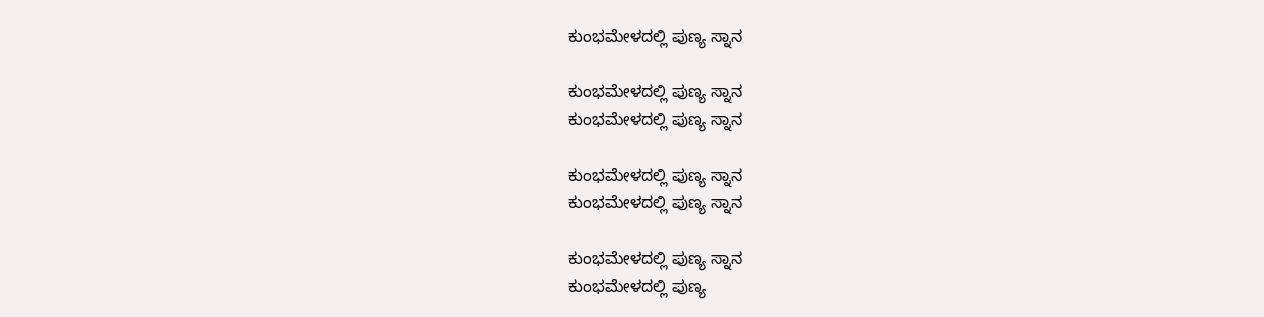ಕುಂಭಮೇಳದಲ್ಲಿ ಪುಣ್ಯ ಸ್ನಾನ

ಕುಂಭಮೇಳದಲ್ಲಿ ಪುಣ್ಯ ಸ್ನಾನ
ಕುಂಭಮೇಳದಲ್ಲಿ ಪುಣ್ಯ ಸ್ನಾನ

ಕುಂಭಮೇಳದಲ್ಲಿ ಪುಣ್ಯ ಸ್ನಾನ
ಕುಂಭಮೇಳದಲ್ಲಿ ಪುಣ್ಯ ಸ್ನಾನ

ಕುಂಭಮೇಳದಲ್ಲಿ ಪುಣ್ಯ ಸ್ನಾನ
ಕುಂಭಮೇಳದಲ್ಲಿ ಪುಣ್ಯ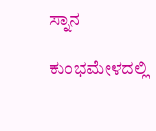ಸ್ನಾನ

ಕುಂಭಮೇಳದಲ್ಲಿ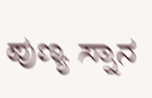ಪುಣ್ಯ ಸ್ನಾನ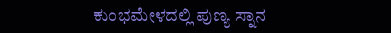ಕುಂಭಮೇಳದಲ್ಲಿ ಪುಣ್ಯ ಸ್ನಾನ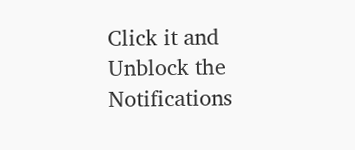Click it and Unblock the Notifications